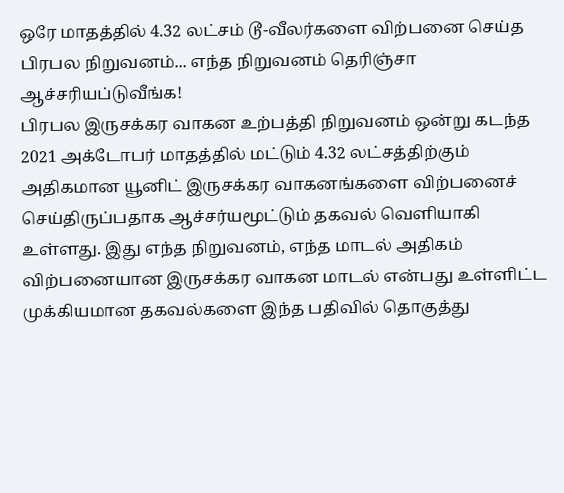ஒரே மாதத்தில் 4.32 லட்சம் டூ-வீலர்களை விற்பனை செய்த பிரபல நிறுவனம்... எந்த நிறுவனம் தெரிஞ்சா ஆச்சரியப்டுவீங்க!
பிரபல இருசக்கர வாகன உற்பத்தி நிறுவனம் ஒன்று கடந்த 2021 அக்டோபர் மாதத்தில் மட்டும் 4.32 லட்சத்திற்கும் அதிகமான யூனிட் இருசக்கர வாகனங்களை விற்பனைச் செய்திருப்பதாக ஆச்சர்யமூட்டும் தகவல் வெளியாகி உள்ளது. இது எந்த நிறுவனம், எந்த மாடல் அதிகம் விற்பனையான இருசக்கர வாகன மாடல் என்பது உள்ளிட்ட முக்கியமான தகவல்களை இந்த பதிவில் தொகுத்து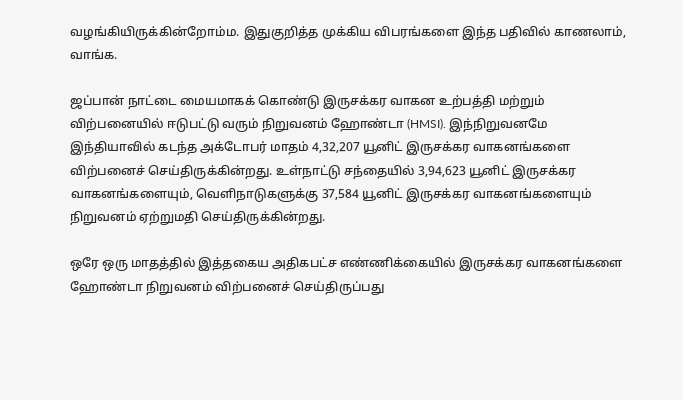வழங்கியிருக்கின்றோம்ம. இதுகுறித்த முக்கிய விபரங்களை இந்த பதிவில் காணலாம், வாங்க.

ஜப்பான் நாட்டை மையமாகக் கொண்டு இருசக்கர வாகன உற்பத்தி மற்றும் விற்பனையில் ஈடுபட்டு வரும் நிறுவனம் ஹோண்டா (HMSI). இந்நிறுவனமே இந்தியாவில் கடந்த அக்டோபர் மாதம் 4,32,207 யூனிட் இருசக்கர வாகனங்களை விற்பனைச் செய்திருக்கின்றது. உள்நாட்டு சந்தையில் 3,94,623 யூனிட் இருசக்கர வாகனங்களையும், வெளிநாடுகளுக்கு 37,584 யூனிட் இருசக்கர வாகனங்களையும் நிறுவனம் ஏற்றுமதி செய்திருக்கின்றது.

ஒரே ஒரு மாதத்தில் இத்தகைய அதிகபட்ச எண்ணிக்கையில் இருசக்கர வாகனங்களை ஹோண்டா நிறுவனம் விற்பனைச் செய்திருப்பது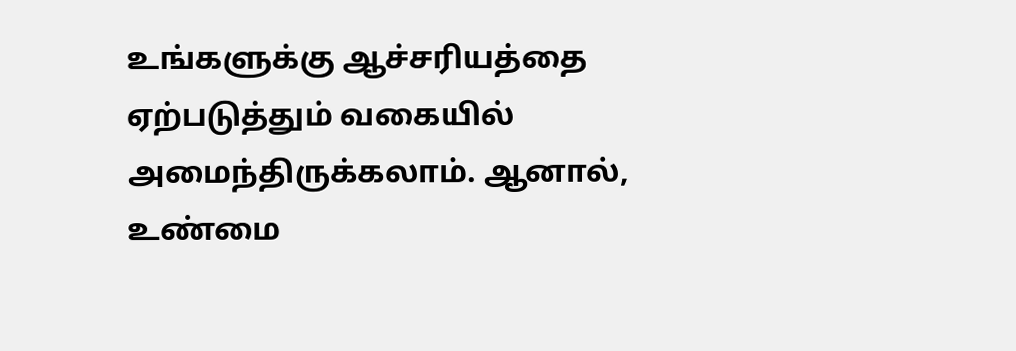உங்களுக்கு ஆச்சரியத்தை ஏற்படுத்தும் வகையில் அமைந்திருக்கலாம். ஆனால், உண்மை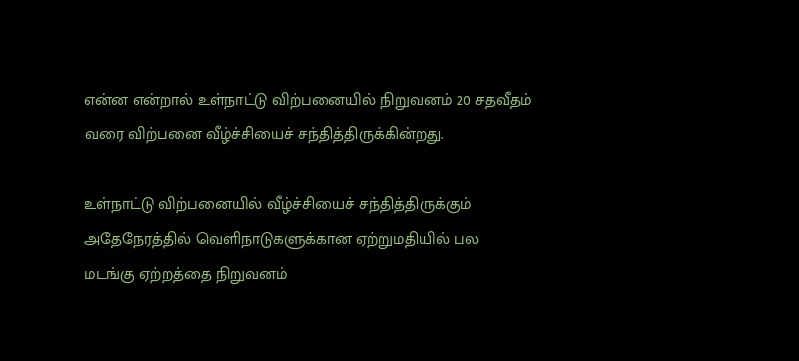என்ன என்றால் உள்நாட்டு விற்பனையில் நிறுவனம் 20 சதவீதம் வரை விற்பனை வீழ்ச்சியைச் சந்தித்திருக்கின்றது.

உள்நாட்டு விற்பனையில் வீழ்ச்சியைச் சந்தித்திருக்கும் அதேநேரத்தில் வெளிநாடுகளுக்கான ஏற்றுமதியில் பல மடங்கு ஏற்றத்தை நிறுவனம்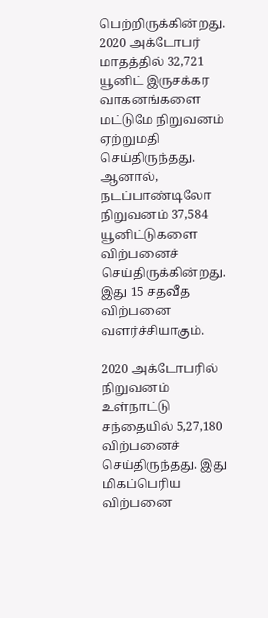பெற்றிருக்கின்றது. 2020 அக்டோபர் மாதத்தில் 32,721 யூனிட் இருசக்கர வாகனங்களை மட்டுமே நிறுவனம் ஏற்றுமதி செய்திருந்தது. ஆனால், நடப்பாண்டிலோ நிறுவனம் 37,584 யூனிட்டுகளை விற்பனைச் செய்திருக்கின்றது. இது 15 சதவீத விற்பனை வளர்ச்சியாகும்.

2020 அக்டோபரில் நிறுவனம் உள்நாட்டு சந்தையில் 5,27,180 விற்பனைச் செய்திருந்தது. இது மிகப்பெரிய விற்பனை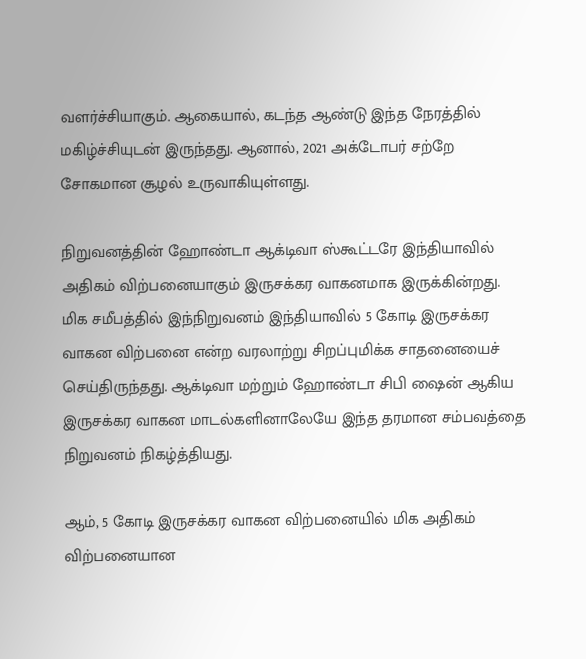வளர்ச்சியாகும். ஆகையால், கடந்த ஆண்டு இந்த நேரத்தில் மகிழ்ச்சியுடன் இருந்தது. ஆனால், 2021 அக்டோபர் சற்றே சோகமான சூழல் உருவாகியுள்ளது.

நிறுவனத்தின் ஹோண்டா ஆக்டிவா ஸ்கூட்டரே இந்தியாவில் அதிகம் விற்பனையாகும் இருசக்கர வாகனமாக இருக்கின்றது. மிக சமீபத்தில் இந்நிறுவனம் இந்தியாவில் 5 கோடி இருசக்கர வாகன விற்பனை என்ற வரலாற்று சிறப்புமிக்க சாதனையைச் செய்திருந்தது. ஆக்டிவா மற்றும் ஹோண்டா சிபி ஷைன் ஆகிய இருசக்கர வாகன மாடல்களினாலேயே இந்த தரமான சம்பவத்தை நிறுவனம் நிகழ்த்தியது.

ஆம், 5 கோடி இருசக்கர வாகன விற்பனையில் மிக அதிகம் விற்பனையான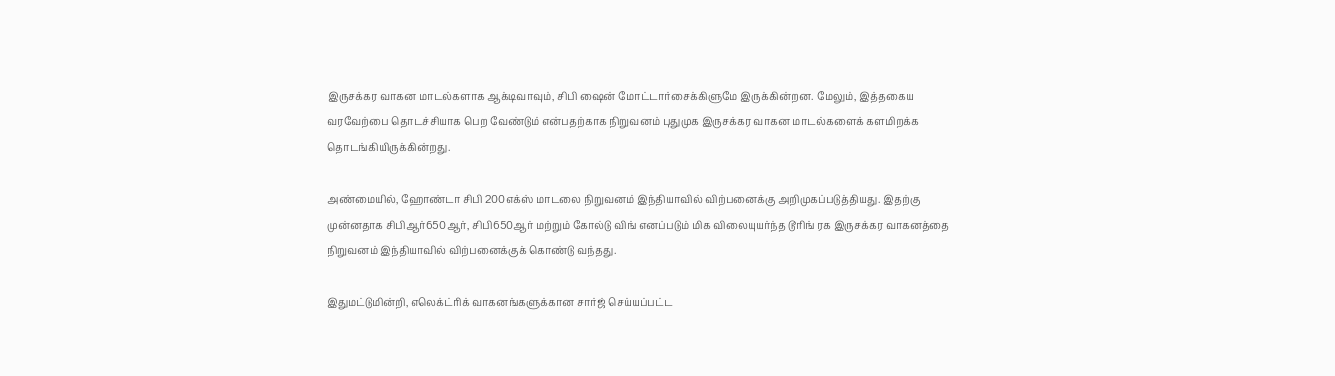இருசக்கர வாகன மாடல்களாக ஆக்டிவாவும், சிபி ஷைன் மோட்டார்சைக்கிளுமே இருக்கின்றன. மேலும், இத்தகைய வரவேற்பை தொடச்சியாக பெற வேண்டும் என்பதற்காக நிறுவனம் புதுமுக இருசக்கர வாகன மாடல்களைக் களமிறக்க தொடங்கியிருக்கின்றது.

அண்மையில், ஹோண்டா சிபி 200எக்ஸ் மாடலை நிறுவனம் இந்தியாவில் விற்பனைக்கு அறிமுகப்படுத்தியது. இதற்கு முன்னதாக சிபிஆர்650ஆர், சிபி650ஆர் மற்றும் கோல்டு விங் எனப்படும் மிக விலையுயர்ந்த டூரிங் ரக இருசக்கர வாகனத்தை நிறுவனம் இந்தியாவில் விற்பனைக்குக் கொண்டு வந்தது.

இதுமட்டுமின்றி, எலெக்ட்ரிக் வாகனங்களுக்கான சார்ஜ் செய்யப்பட்ட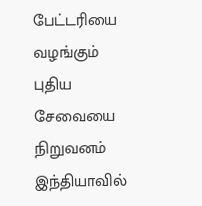பேட்டரியை வழங்கும் புதிய சேவையை நிறுவனம் இந்தியாவில்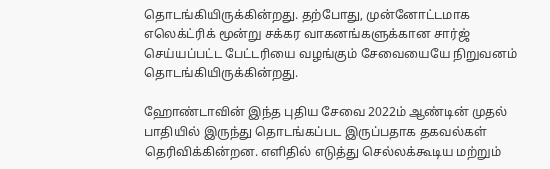தொடங்கியிருக்கின்றது. தற்போது, முன்னோட்டமாக எலெக்ட்ரிக் மூன்று சக்கர வாகனங்களுக்கான சார்ஜ் செய்யப்பட்ட பேட்டரியை வழங்கும் சேவையையே நிறுவனம் தொடங்கியிருக்கின்றது.

ஹோண்டாவின் இந்த புதிய சேவை 2022ம் ஆண்டின் முதல் பாதியில் இருந்து தொடங்கப்பட இருப்பதாக தகவல்கள் தெரிவிக்கின்றன. எளிதில் எடுத்து செல்லக்கூடிய மற்றும்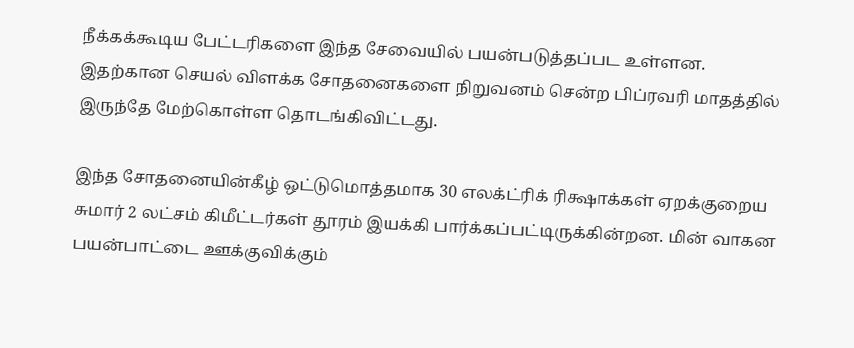நீக்கக்கூடிய பேட்டரிகளை இந்த சேவையில் பயன்படுத்தப்பட உள்ளன. இதற்கான செயல் விளக்க சோதனைகளை நிறுவனம் சென்ற பிப்ரவரி மாதத்தில் இருந்தே மேற்கொள்ள தொடங்கிவிட்டது.

இந்த சோதனையின்கீழ் ஒட்டுமொத்தமாக 30 எலக்ட்ரிக் ரிக்ஷாக்கள் ஏறக்குறைய சுமார் 2 லட்சம் கிமீட்டர்கள் தூரம் இயக்கி பார்க்கப்பட்டிருக்கின்றன. மின் வாகன பயன்பாட்டை ஊக்குவிக்கும்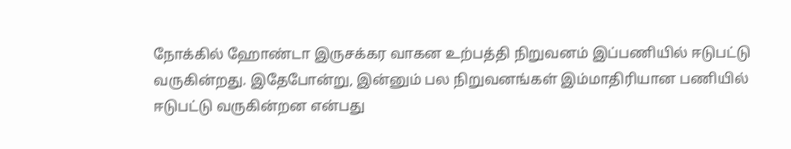நோக்கில் ஹோண்டா இருசக்கர வாகன உற்பத்தி நிறுவனம் இப்பணியில் ஈடுபட்டு வருகின்றது. இதேபோன்று, இன்னும் பல நிறுவனங்கள் இம்மாதிரியான பணியில் ஈடுபட்டு வருகின்றன என்பது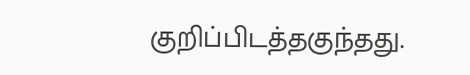குறிப்பிடத்தகுந்தது.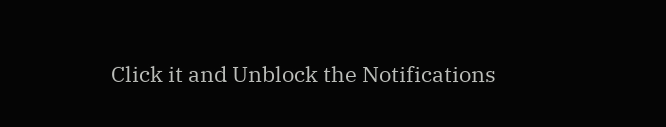Click it and Unblock the Notifications